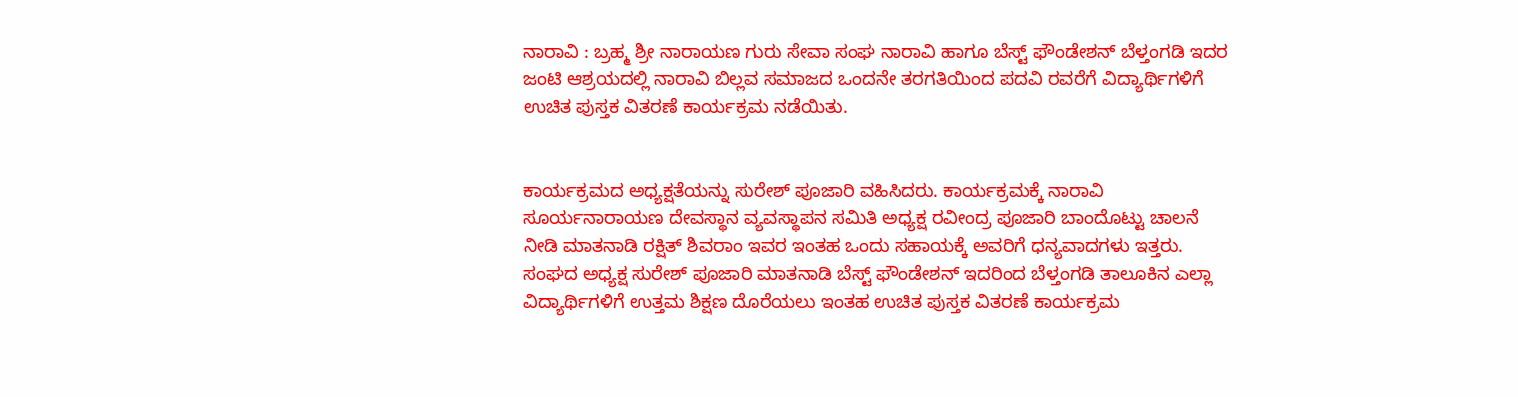ನಾರಾವಿ : ಬ್ರಹ್ಮ ಶ್ರೀ ನಾರಾಯಣ ಗುರು ಸೇವಾ ಸಂಘ ನಾರಾವಿ ಹಾಗೂ ಬೆಸ್ಟ್ ಫೌಂಡೇಶನ್ ಬೆಳ್ತಂಗಡಿ ಇದರ ಜಂಟಿ ಆಶ್ರಯದಲ್ಲಿ ನಾರಾವಿ ಬಿಲ್ಲವ ಸಮಾಜದ ಒಂದನೇ ತರಗತಿಯಿಂದ ಪದವಿ ರವರೆಗೆ ವಿದ್ಯಾರ್ಥಿಗಳಿಗೆ ಉಚಿತ ಪುಸ್ತಕ ವಿತರಣೆ ಕಾರ್ಯಕ್ರಮ ನಡೆಯಿತು.


ಕಾರ್ಯಕ್ರಮದ ಅಧ್ಯಕ್ಷತೆಯನ್ನು ಸುರೇಶ್ ಪೂಜಾರಿ ವಹಿಸಿದರು. ಕಾರ್ಯಕ್ರಮಕ್ಕೆ ನಾರಾವಿ ಸೂರ್ಯನಾರಾಯಣ ದೇವಸ್ಥಾನ ವ್ಯವಸ್ಥಾಪನ ಸಮಿತಿ ಅಧ್ಯಕ್ಷ ರವೀಂದ್ರ ಪೂಜಾರಿ ಬಾಂದೊಟ್ಟು ಚಾಲನೆ ನೀಡಿ ಮಾತನಾಡಿ ರಕ್ಷಿತ್ ಶಿವರಾಂ ಇವರ ಇಂತಹ ಒಂದು ಸಹಾಯಕ್ಕೆ ಅವರಿಗೆ ಧನ್ಯವಾದಗಳು ಇತ್ತರು. ಸಂಘದ ಅಧ್ಯಕ್ಷ ಸುರೇಶ್ ಪೂಜಾರಿ ಮಾತನಾಡಿ ಬೆಸ್ಟ್ ಫೌಂಡೇಶನ್ ಇದರಿಂದ ಬೆಳ್ತಂಗಡಿ ತಾಲೂಕಿನ ಎಲ್ಲಾ ವಿದ್ಯಾರ್ಥಿಗಳಿಗೆ ಉತ್ತಮ ಶಿಕ್ಷಣ ದೊರೆಯಲು ಇಂತಹ ಉಚಿತ ಪುಸ್ತಕ ವಿತರಣೆ ಕಾರ್ಯಕ್ರಮ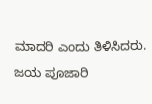ಮಾದರಿ ಎಂದು ತಿಳಿಸಿದರು.
ಜಯ ಪೂಜಾರಿ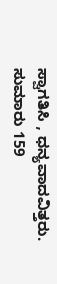ಸ್ವಾಗತಿಸಿ , ಧನ್ಯವಾದವಿತ್ತರು. ಸುಮಾರು 159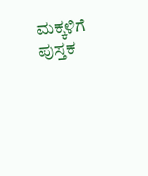ಮಕ್ಕಳಿಗೆ ಪುಸ್ತಕ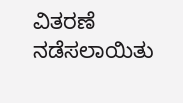ವಿತರಣೆ ನಡೆಸಲಾಯಿತು